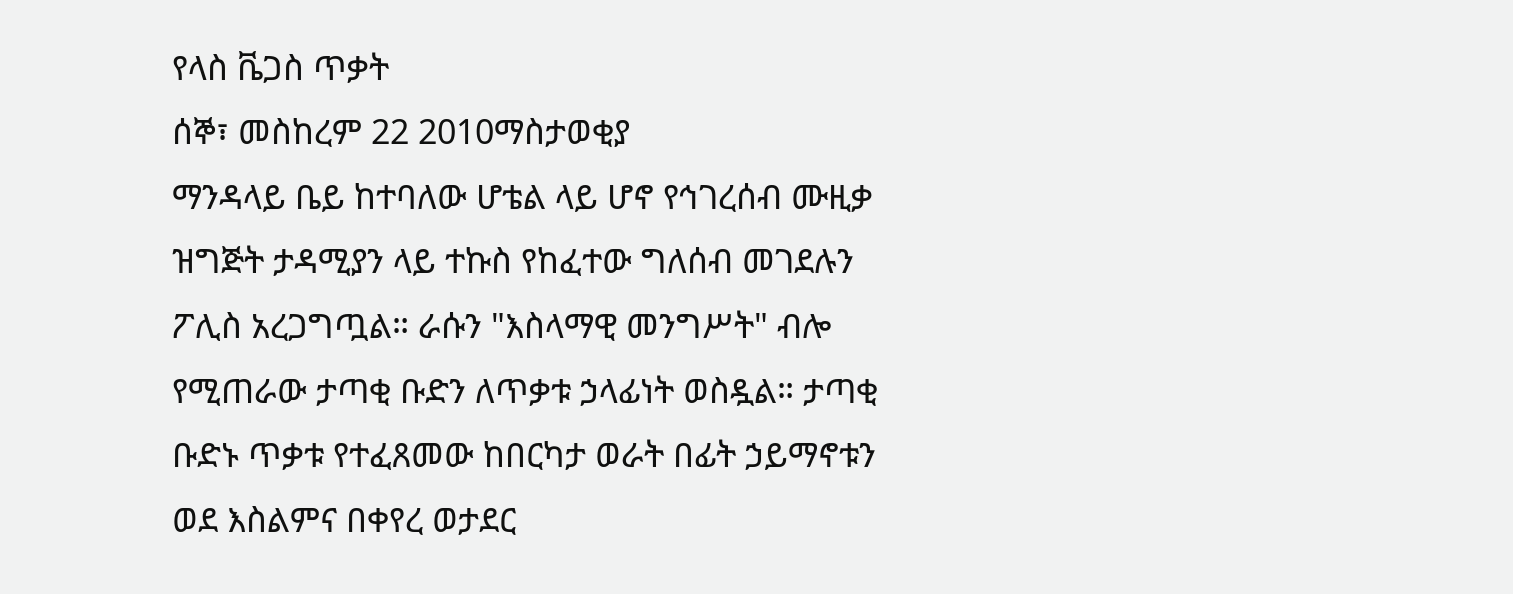የላስ ቬጋስ ጥቃት
ሰኞ፣ መስከረም 22 2010ማስታወቂያ
ማንዳላይ ቤይ ከተባለው ሆቴል ላይ ሆኖ የኅገረሰብ ሙዚቃ ዝግጅት ታዳሚያን ላይ ተኩስ የከፈተው ግለሰብ መገደሉን ፖሊስ አረጋግጧል። ራሱን "እስላማዊ መንግሥት" ብሎ የሚጠራው ታጣቂ ቡድን ለጥቃቱ ኃላፊነት ወስዷል። ታጣቂ ቡድኑ ጥቃቱ የተፈጸመው ከበርካታ ወራት በፊት ኃይማኖቱን ወደ እስልምና በቀየረ ወታደር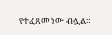የተፈጸመ ነው ብሏል።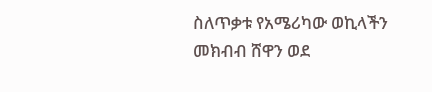ስለጥቃቱ የአሜሪካው ወኪላችን መክብብ ሸዋን ወደ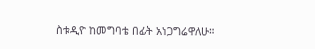ስቱዲዮ ከመግባቴ በፊት አነጋግሬዋለሁ።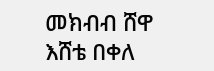መክብብ ሸዋ
እሸቴ በቀለ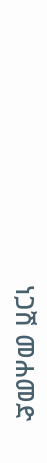ነጋሽ መሐመድ